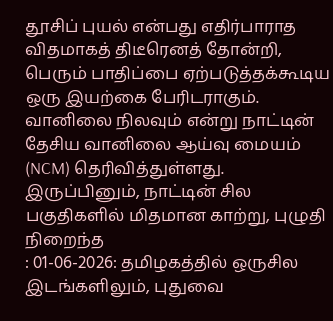தூசிப் புயல் என்பது எதிர்பாராத விதமாகத் திடீரெனத் தோன்றி, பெரும் பாதிப்பை ஏற்படுத்தக்கூடிய ஒரு இயற்கை பேரிடராகும்.
வானிலை நிலவும் என்று நாட்டின் தேசிய வானிலை ஆய்வு மையம் (NCM) தெரிவித்துள்ளது. இருப்பினும், நாட்டின் சில பகுதிகளில் மிதமான காற்று, புழுதி நிறைந்த
: 01-06-2026: தமிழகத்தில் ஒருசில இடங்களிலும், புதுவை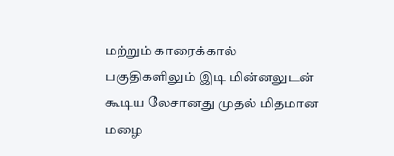மற்றும் காரைக்கால் பகுதிகளிலும் இடி மின்னலுடன் கூடிய லேசானது முதல் மிதமான மழை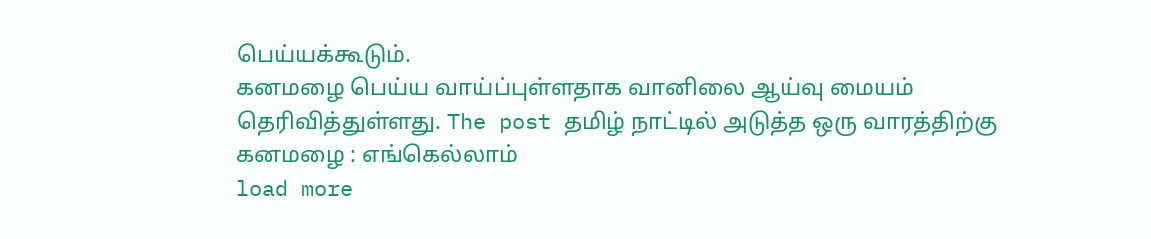பெய்யக்கூடும்.
கனமழை பெய்ய வாய்ப்புள்ளதாக வானிலை ஆய்வு மையம் தெரிவித்துள்ளது. The post தமிழ் நாட்டில் அடுத்த ஒரு வாரத்திற்கு கனமழை : எங்கெல்லாம்
load more